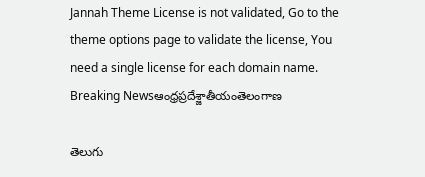Jannah Theme License is not validated, Go to the theme options page to validate the license, You need a single license for each domain name.
Breaking Newsఆంధ్రప్రదేశ్జాతీయంతెలంగాణ

తెలుగు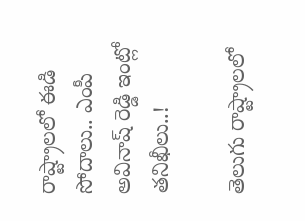రాష్ట్రాలలో ఈడి సోదాలు.. ఎంపీ అవినాష్ రెడ్డి ఇంట్లో తనిఖీలు..!

తెలుగు రాష్ట్రాలలో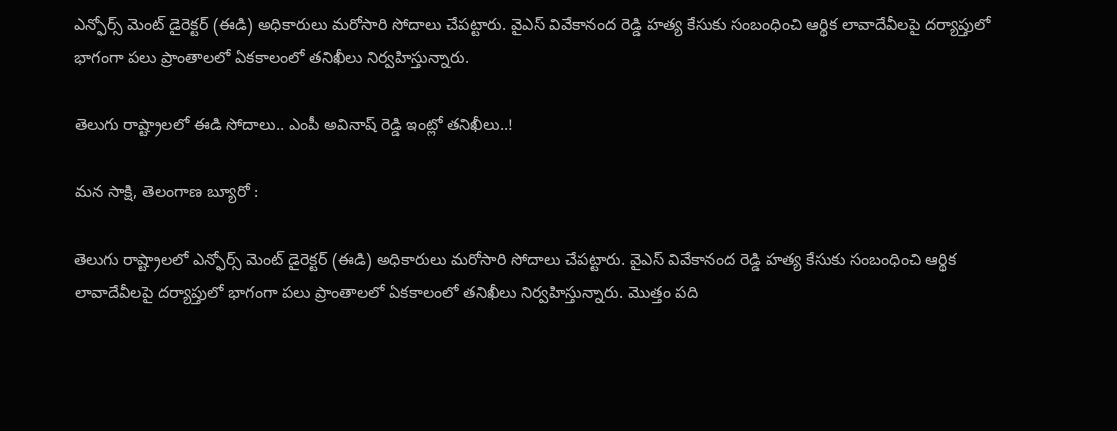ఎన్ఫోర్స్ మెంట్ డైరెక్టర్ (ఈడి) అధికారులు మరోసారి సోదాలు చేపట్టారు. వైఎస్ వివేకానంద రెడ్డి హత్య కేసుకు సంబంధించి ఆర్థిక లావాదేవీలపై దర్యాప్తులో భాగంగా పలు ప్రాంతాలలో ఏకకాలంలో తనిఖీలు నిర్వహిస్తున్నారు.

తెలుగు రాష్ట్రాలలో ఈడి సోదాలు.. ఎంపీ అవినాష్ రెడ్డి ఇంట్లో తనిఖీలు..!

మన సాక్షి, తెలంగాణ బ్యూరో :

తెలుగు రాష్ట్రాలలో ఎన్ఫోర్స్ మెంట్ డైరెక్టర్ (ఈడి) అధికారులు మరోసారి సోదాలు చేపట్టారు. వైఎస్ వివేకానంద రెడ్డి హత్య కేసుకు సంబంధించి ఆర్థిక లావాదేవీలపై దర్యాప్తులో భాగంగా పలు ప్రాంతాలలో ఏకకాలంలో తనిఖీలు నిర్వహిస్తున్నారు. మొత్తం పది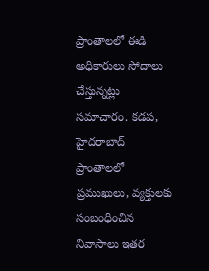ప్రాంతాలలో ఈడి అధికారులు సోదాలు చేస్తున్నట్లు సమాచారం. కడప, హైదరాబాద్ ప్రాంతాలలో ప్రముఖులు, వ్యక్తులకు సంబంధించిన నివాసాలు ఇతర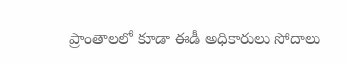ప్రాంతాలలో కూడా ఈడీ అధికారులు సోదాలు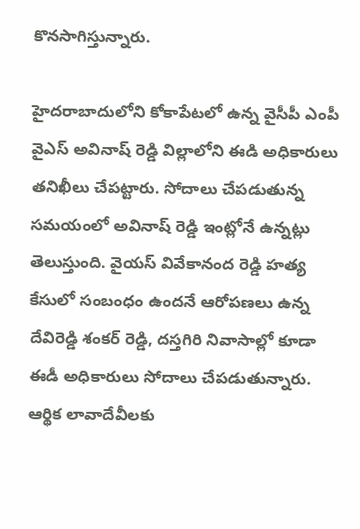కొనసాగిస్తున్నారు.

హైదరాబాదులోని కోకాపేటలో ఉన్న వైసీపీ ఎంపీ వైఎస్ అవినాష్ రెడ్డి విల్లాలోని ఈడి అధికారులు తనిఖీలు చేపట్టారు. సోదాలు చేపడుతున్న సమయంలో అవినాష్ రెడ్డి ఇంట్లోనే ఉన్నట్లు తెలుస్తుంది. వైయస్ వివేకానంద రెడ్డి హత్య కేసులో సంబంధం ఉందనే ఆరోపణలు ఉన్న దేవిరెడ్డి శంకర్ రెడ్డి, దస్తగిరి నివాసాల్లో కూడా ఈడీ అధికారులు సోదాలు చేపడుతున్నారు. ఆర్థిక లావాదేవీలకు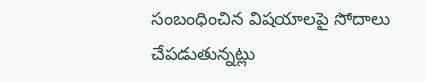సంబంధించిన విషయాలపై సోదాలు చేపడుతున్నట్లు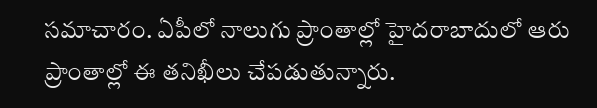సమాచారం. ఏపీలో నాలుగు ప్రాంతాల్లో హైదరాబాదులో ఆరు ప్రాంతాల్లో ఈ తనిఖీలు చేపడుతున్నారు.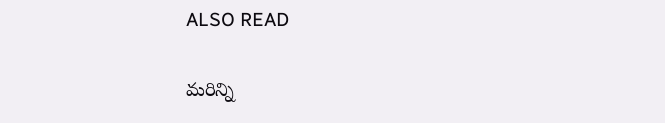ALSO READ

మరిన్ని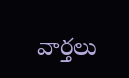వార్తలు